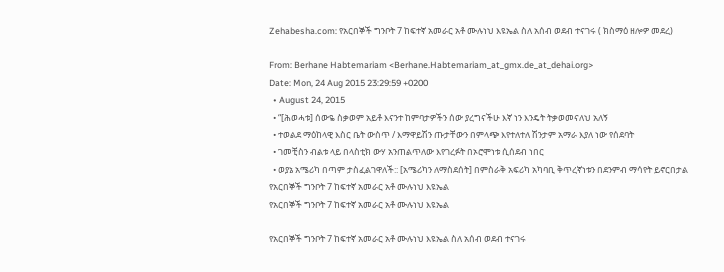Zehabesha.com: የአርበኞች ግንቦት 7 ከፍተኛ አመራር አቶ ሙሉነህ እዩኤል ስለ አሰብ ወደብ ተናገሩ ( ክስማዕ ዘሎዎ መደረ)

From: Berhane Habtemariam <Berhane.Habtemariam_at_gmx.de_at_dehai.org>
Date: Mon, 24 Aug 2015 23:29:59 +0200
  • August 24, 2015
  • “[ሕወሓቱ] ሰውዬ ስቃወም አይቶ እናንተ ከምባታዎችን ሰው ያረግናችሁ እኛ ነን እንዴት ትቃወመናለህ አለኝ
  • ተወልደ ማዕከላዊ እስር ቤት ውስጥ / እማዋይሽን ጡታቸውን በምላጭ እየተለተለ ሽንታም አማራ እያለ ነው የሰደባት
  • ገመቺስን ብልቱ ላይ በላስቲክ ውሃ አንጠልጥለው እየገረፉት በኦሮሞነቱ ሲሰደብ ነበር
  • ወያኔ አሜሪካ በጣም ታስፈልገዋለች:: [አሜሪካን ለማስደሰት] በምስራቅ አፍሪካ አካባቢ ቅጥረኛነቱን በደንምብ ማሳየት ይኖርበታል
የአርበኞች ግንቦት 7 ከፍተኛ አመራር አቶ ሙሉነህ እዩኤል
የአርበኞች ግንቦት 7 ከፍተኛ አመራር አቶ ሙሉነህ እዩኤል

የአርበኞች ግንቦት 7 ከፍተኛ አመራር አቶ ሙሉነህ እዩኤል ስለ አሰብ ወደብ ተናገሩ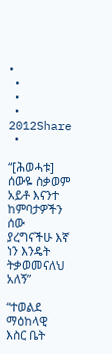•
  •
  •
  •  2012Share
  •

“[ሕወሓቱ] ሰውዬ ስቃወም አይቶ እናንተ ከምባታዎችን ሰው ያረግናችሁ እኛ ነን እንዴት ትቃወመናለህ አለኝ”

“ተወልደ ማዕከላዊ እስር ቤት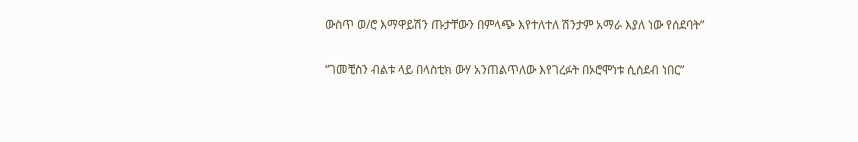ውስጥ ወ/ሮ እማዋይሽን ጡታቸውን በምላጭ እየተለተለ ሽንታም አማራ እያለ ነው የሰደባት”

“ገመቺስን ብልቱ ላይ በላስቲክ ውሃ አንጠልጥለው እየገረፉት በኦሮሞነቱ ሲሰደብ ነበር”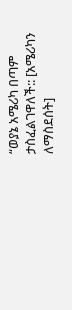“ወያኔ አሜሪካ በጣም ታስፈልገዋለች:: [አሜሪካን ለማስደሰት]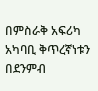በምስራቅ አፍሪካ አካባቢ ቅጥረኛነቱን በደንምብ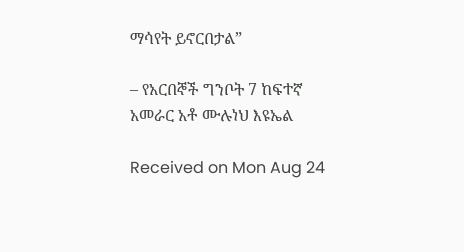ማሳየት ይኖርበታል”

– የአርበኞች ግንቦት 7 ከፍተኛ አመራር አቶ ሙሉነህ እዩኤል

Received on Mon Aug 24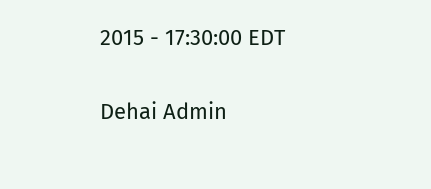2015 - 17:30:00 EDT

Dehai Admin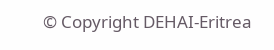© Copyright DEHAI-Eritrea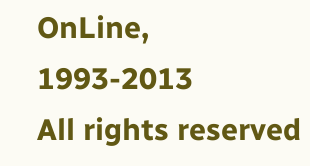OnLine, 1993-2013
All rights reserved